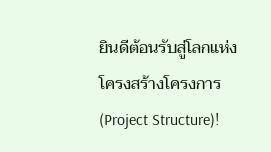ยินดีต้อนรับสู่โลกแห่งโครงสร้างโครงการ (Project Structure)!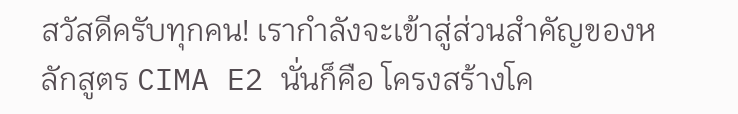สวัสดีครับทุกคน! เรากำลังจะเข้าสู่ส่วนสำคัญของหลักสูตร CIMA E2 นั่นก็คือ โครงสร้างโค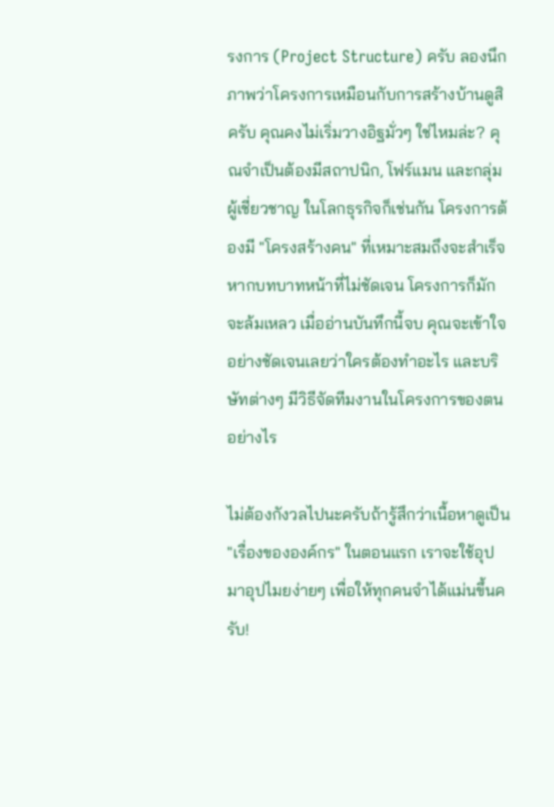รงการ (Project Structure) ครับ ลองนึกภาพว่าโครงการเหมือนกับการสร้างบ้านดูสิครับ คุณคงไม่เริ่มวางอิฐมั่วๆ ใช่ไหมล่ะ? คุณจำเป็นต้องมีสถาปนิก, โฟร์แมน และกลุ่มผู้เชี่ยวชาญ ในโลกธุรกิจก็เช่นกัน โครงการต้องมี "โครงสร้างคน" ที่เหมาะสมถึงจะสำเร็จ หากบทบาทหน้าที่ไม่ชัดเจน โครงการก็มักจะล้มเหลว เมื่ออ่านบันทึกนี้จบ คุณจะเข้าใจอย่างชัดเจนเลยว่าใครต้องทำอะไร และบริษัทต่างๆ มีวิธีจัดทีมงานในโครงการของตนอย่างไร

ไม่ต้องกังวลไปนะครับถ้ารู้สึกว่าเนื้อหาดูเป็น "เรื่องขององค์กร" ในตอนแรก เราจะใช้อุปมาอุปไมยง่ายๆ เพื่อให้ทุกคนจำได้แม่นขึ้นครับ!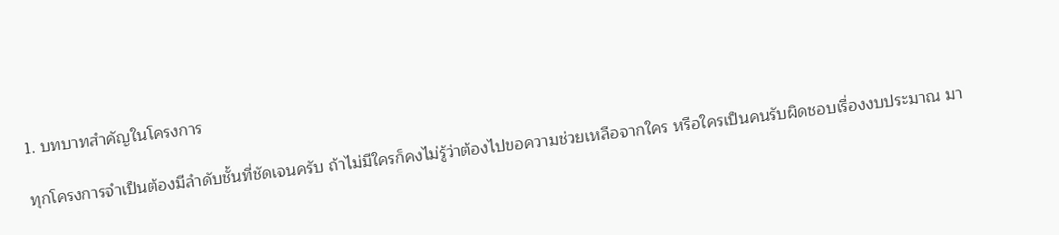1. บทบาทสำคัญในโครงการ

ทุกโครงการจำเป็นต้องมีลำดับชั้นที่ชัดเจนครับ ถ้าไม่มีใครก็คงไม่รู้ว่าต้องไปขอความช่วยเหลือจากใคร หรือใครเป็นคนรับผิดชอบเรื่องงบประมาณ มา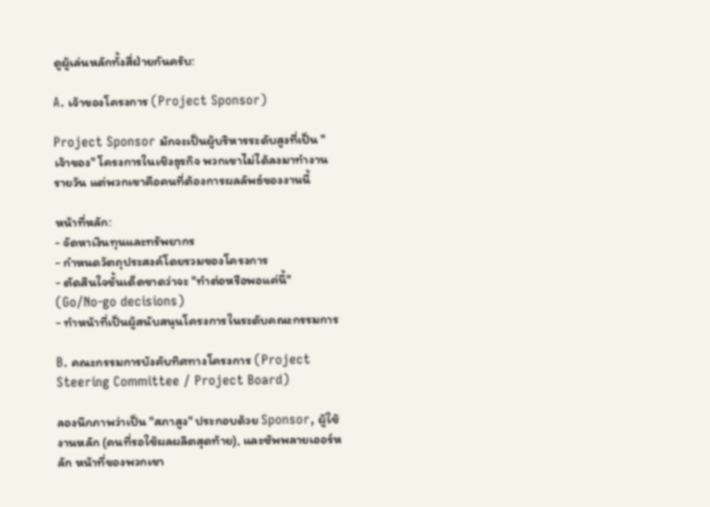ดูผู้เล่นหลักทั้งสี่ฝ่ายกันครับ:

A. เจ้าของโครงการ (Project Sponsor)

Project Sponsor มักจะเป็นผู้บริหารระดับสูงที่เป็น "เจ้าของ" โครงการในเชิงธุรกิจ พวกเขาไม่ได้ลงมาทำงานรายวัน แต่พวกเขาคือคนที่ต้องการผลลัพธ์ของงานนี้

หน้าที่หลัก:
- จัดหาเงินทุนและทรัพยากร
- กำหนดวัตถุประสงค์โดยรวมของโครงการ
- ตัดสินใจขั้นเด็ดขาดว่าจะ "ทำต่อหรือพอแค่นี้" (Go/No-go decisions)
- ทำหน้าที่เป็นผู้สนับสนุนโครงการในระดับคณะกรรมการ

B. คณะกรรมการบังคับทิศทางโครงการ (Project Steering Committee / Project Board)

ลองนึกภาพว่าเป็น "สภาสูง" ประกอบด้วย Sponsor, ผู้ใช้งานหลัก (คนที่รอใช้ผลผลิตสุดท้าย), และซัพพลายเออร์หลัก หน้าที่ของพวกเขา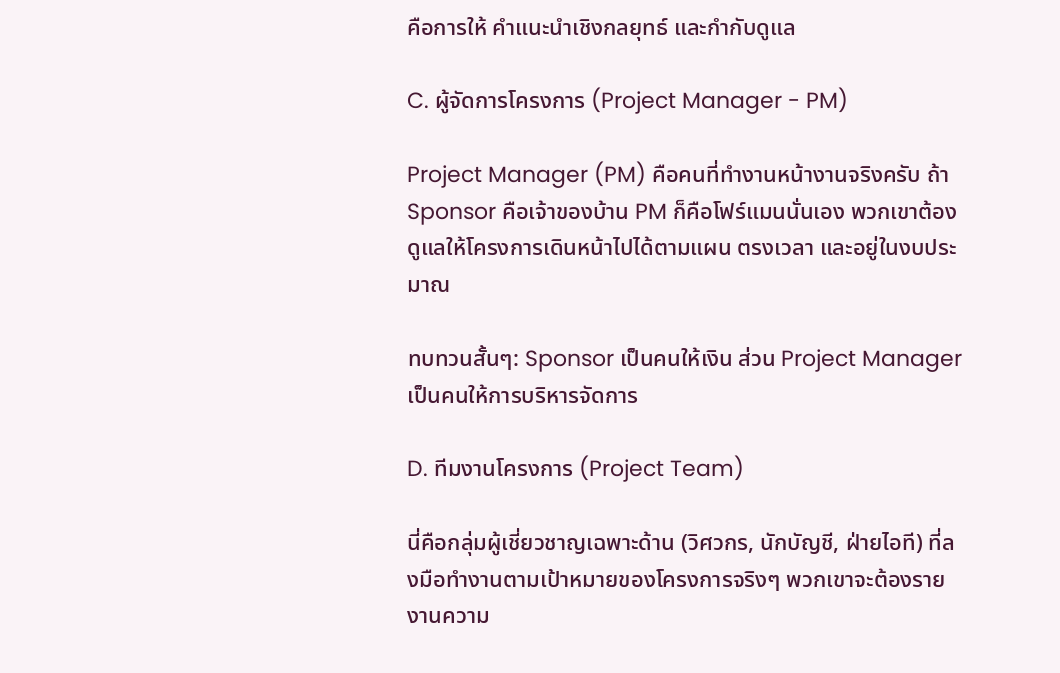คือการให้ คำแนะนำเชิงกลยุทธ์ และกำกับดูแล

C. ผู้จัดการโครงการ (Project Manager - PM)

Project Manager (PM) คือคนที่ทำงานหน้างานจริงครับ ถ้า Sponsor คือเจ้าของบ้าน PM ก็คือโฟร์แมนนั่นเอง พวกเขาต้องดูแลให้โครงการเดินหน้าไปได้ตามแผน ตรงเวลา และอยู่ในงบประมาณ

ทบทวนสั้นๆ: Sponsor เป็นคนให้เงิน ส่วน Project Manager เป็นคนให้การบริหารจัดการ

D. ทีมงานโครงการ (Project Team)

นี่คือกลุ่มผู้เชี่ยวชาญเฉพาะด้าน (วิศวกร, นักบัญชี, ฝ่ายไอที) ที่ลงมือทำงานตามเป้าหมายของโครงการจริงๆ พวกเขาจะต้องรายงานความ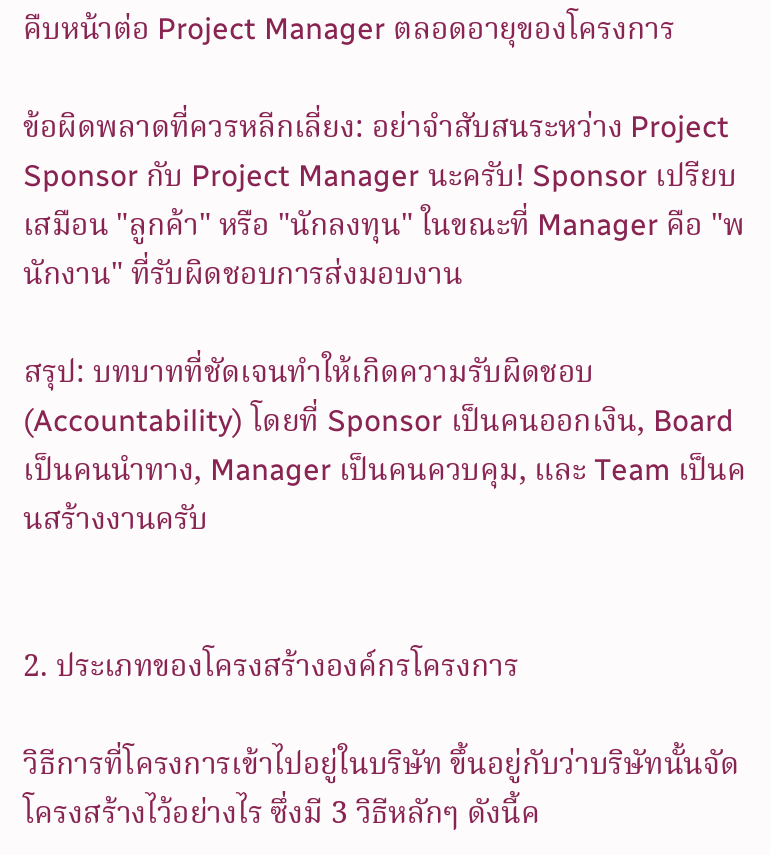คืบหน้าต่อ Project Manager ตลอดอายุของโครงการ

ข้อผิดพลาดที่ควรหลีกเลี่ยง: อย่าจำสับสนระหว่าง Project Sponsor กับ Project Manager นะครับ! Sponsor เปรียบเสมือน "ลูกค้า" หรือ "นักลงทุน" ในขณะที่ Manager คือ "พนักงาน" ที่รับผิดชอบการส่งมอบงาน

สรุป: บทบาทที่ชัดเจนทำให้เกิดความรับผิดชอบ (Accountability) โดยที่ Sponsor เป็นคนออกเงิน, Board เป็นคนนำทาง, Manager เป็นคนควบคุม, และ Team เป็นคนสร้างงานครับ


2. ประเภทของโครงสร้างองค์กรโครงการ

วิธีการที่โครงการเข้าไปอยู่ในบริษัท ขึ้นอยู่กับว่าบริษัทนั้นจัดโครงสร้างไว้อย่างไร ซึ่งมี 3 วิธีหลักๆ ดังนี้ค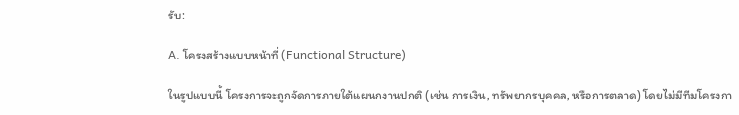รับ:

A. โครงสร้างแบบหน้าที่ (Functional Structure)

ในรูปแบบนี้ โครงการจะถูกจัดการภายใต้แผนกงานปกติ (เช่น การเงิน, ทรัพยากรบุคคล, หรือการตลาด) โดยไม่มีทีมโครงกา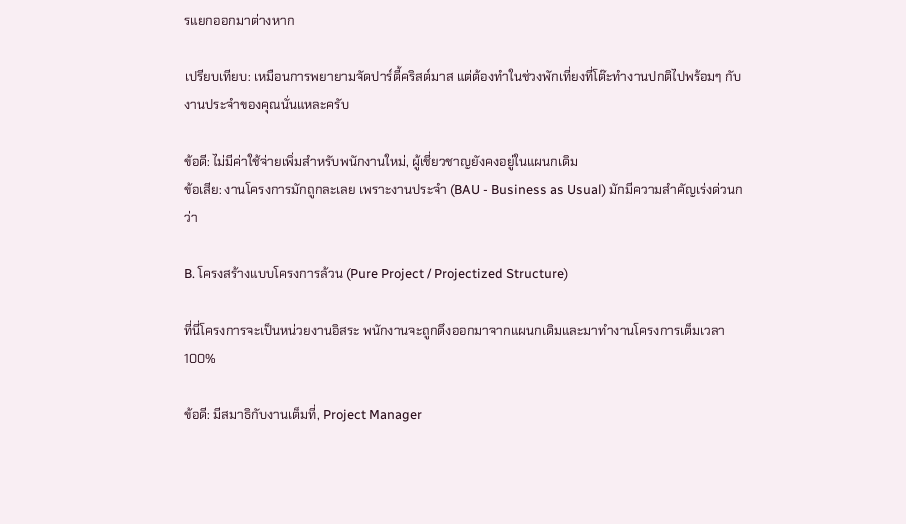รแยกออกมาต่างหาก

เปรียบเทียบ: เหมือนการพยายามจัดปาร์ตี้คริสต์มาส แต่ต้องทำในช่วงพักเที่ยงที่โต๊ะทำงานปกติไปพร้อมๆ กับงานประจำของคุณนั่นแหละครับ

ข้อดี: ไม่มีค่าใช้จ่ายเพิ่มสำหรับพนักงานใหม่, ผู้เชี่ยวชาญยังคงอยู่ในแผนกเดิม
ข้อเสีย: งานโครงการมักถูกละเลย เพราะงานประจำ (BAU - Business as Usual) มักมีความสำคัญเร่งด่วนกว่า

B. โครงสร้างแบบโครงการล้วน (Pure Project / Projectized Structure)

ที่นี่โครงการจะเป็นหน่วยงานอิสระ พนักงานจะถูกดึงออกมาจากแผนกเดิมและมาทำงานโครงการเต็มเวลา 100%

ข้อดี: มีสมาธิกับงานเต็มที่, Project Manager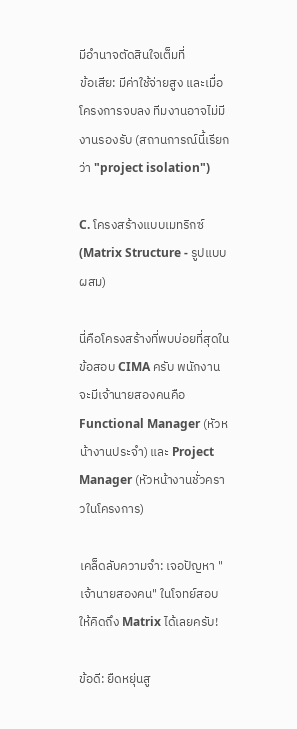มีอำนาจตัดสินใจเต็มที่
ข้อเสีย: มีค่าใช้จ่ายสูง และเมื่อโครงการจบลง ทีมงานอาจไม่มีงานรองรับ (สถานการณ์นี้เรียกว่า "project isolation")

C. โครงสร้างแบบเมทริกซ์ (Matrix Structure - รูปแบบผสม)

นี่คือโครงสร้างที่พบบ่อยที่สุดในข้อสอบ CIMA ครับ พนักงานจะมีเจ้านายสองคนคือ Functional Manager (หัวหน้างานประจำ) และ Project Manager (หัวหน้างานชั่วคราวในโครงการ)

เคล็ดลับความจำ: เจอปัญหา "เจ้านายสองคน" ในโจทย์สอบ ให้คิดถึง Matrix ได้เลยครับ!

ข้อดี: ยืดหยุ่นสู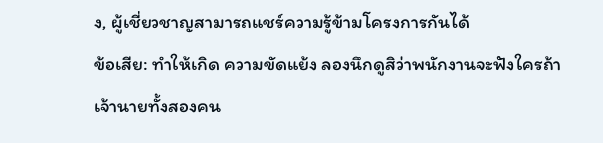ง, ผู้เชี่ยวชาญสามารถแชร์ความรู้ข้ามโครงการกันได้
ข้อเสีย: ทำให้เกิด ความขัดแย้ง ลองนึกดูสิว่าพนักงานจะฟังใครถ้าเจ้านายทั้งสองคน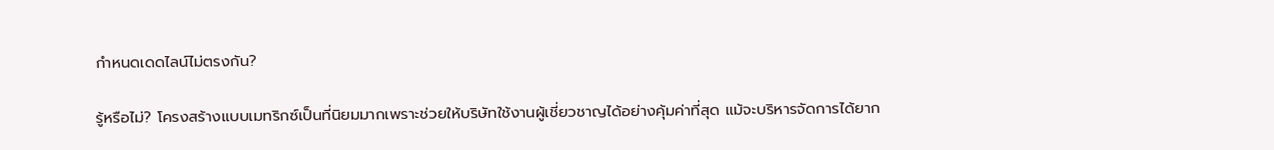กำหนดเดดไลน์ไม่ตรงกัน?

รู้หรือไม่? โครงสร้างแบบเมทริกซ์เป็นที่นิยมมากเพราะช่วยให้บริษัทใช้งานผู้เชี่ยวชาญได้อย่างคุ้มค่าที่สุด แม้จะบริหารจัดการได้ยาก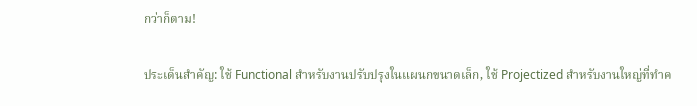กว่าก็ตาม!

ประเด็นสำคัญ: ใช้ Functional สำหรับงานปรับปรุงในแผนกขนาดเล็ก, ใช้ Projectized สำหรับงานใหญ่ที่ทำค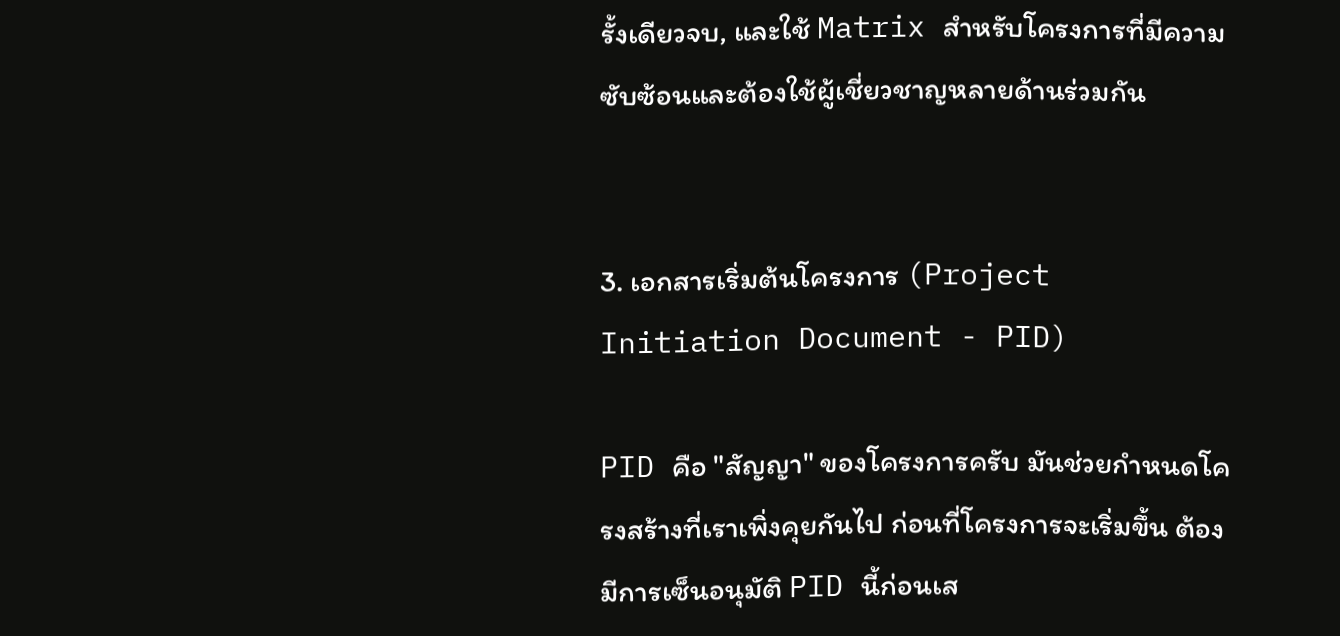รั้งเดียวจบ, และใช้ Matrix สำหรับโครงการที่มีความซับซ้อนและต้องใช้ผู้เชี่ยวชาญหลายด้านร่วมกัน


3. เอกสารเริ่มต้นโครงการ (Project Initiation Document - PID)

PID คือ "สัญญา" ของโครงการครับ มันช่วยกำหนดโครงสร้างที่เราเพิ่งคุยกันไป ก่อนที่โครงการจะเริ่มขึ้น ต้องมีการเซ็นอนุมัติ PID นี้ก่อนเส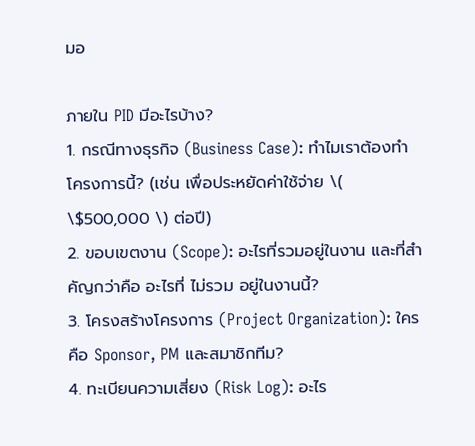มอ

ภายใน PID มีอะไรบ้าง?
1. กรณีทางธุรกิจ (Business Case): ทำไมเราต้องทำโครงการนี้? (เช่น เพื่อประหยัดค่าใช้จ่าย \( \$500,000 \) ต่อปี)
2. ขอบเขตงาน (Scope): อะไรที่รวมอยู่ในงาน และที่สำคัญกว่าคือ อะไรที่ ไม่รวม อยู่ในงานนี้?
3. โครงสร้างโครงการ (Project Organization): ใครคือ Sponsor, PM และสมาชิกทีม?
4. ทะเบียนความเสี่ยง (Risk Log): อะไร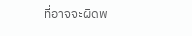ที่อาจจะผิดพ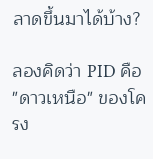ลาดขึ้นมาได้บ้าง?

ลองคิดว่า PID คือ "ดาวเหนือ" ของโครง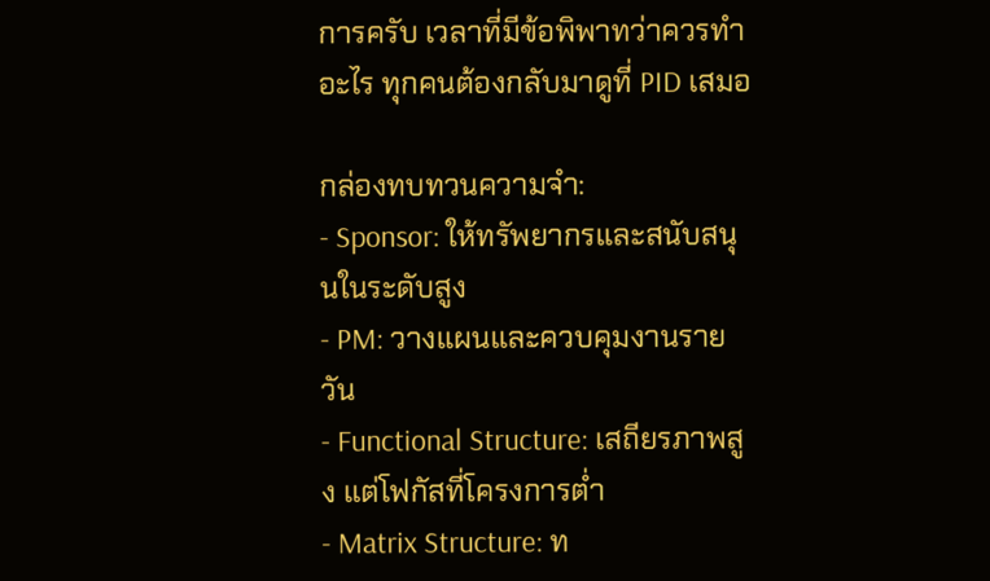การครับ เวลาที่มีข้อพิพาทว่าควรทำอะไร ทุกคนต้องกลับมาดูที่ PID เสมอ

กล่องทบทวนความจำ:
- Sponsor: ให้ทรัพยากรและสนับสนุนในระดับสูง
- PM: วางแผนและควบคุมงานรายวัน
- Functional Structure: เสถียรภาพสูง แต่โฟกัสที่โครงการต่ำ
- Matrix Structure: ท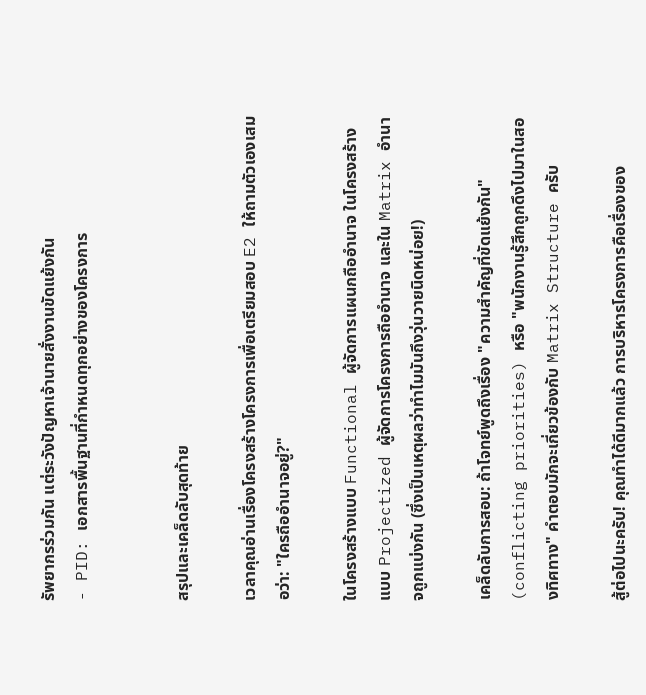รัพยากรร่วมกัน แต่ระวังปัญหาเจ้านายสั่งงานขัดแย้งกัน
- PID: เอกสารพื้นฐานที่กำหนดทุกอย่างของโครงการ


สรุปและเคล็ดลับสุดท้าย

เวลาคุณอ่านเรื่องโครงสร้างโครงการเพื่อเตรียมสอบ E2 ให้ถามตัวเองเสมอว่า: "ใครถืออำนาจอยู่?"

ในโครงสร้างแบบ Functional ผู้จัดการแผนกถืออำนาจ ในโครงสร้างแบบ Projectized ผู้จัดการโครงการถืออำนาจ และใน Matrix อำนาจถูกแบ่งกัน (ซึ่งเป็นเหตุผลว่าทำไมมันถึงวุ่นวายนิดหน่อย!)

เคล็ดลับการสอบ: ถ้าโจทย์พูดถึงเรื่อง "ความสำคัญที่ขัดแย้งกัน" (conflicting priorities) หรือ "พนักงานรู้สึกถูกดึงไปมาในสองทิศทาง" คำตอบมักจะเกี่ยวข้องกับ Matrix Structure ครับ

สู้ต่อไปนะครับ! คุณทำได้ดีมากแล้ว การบริหารโครงการคือเรื่องของ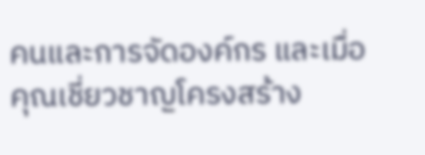คนและการจัดองค์กร และเมื่อคุณเชี่ยวชาญโครงสร้าง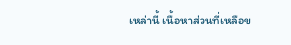เหล่านี้ เนื้อหาส่วนที่เหลือข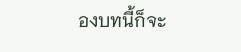องบทนี้ก็จะ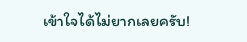เข้าใจได้ไม่ยากเลยครับ!